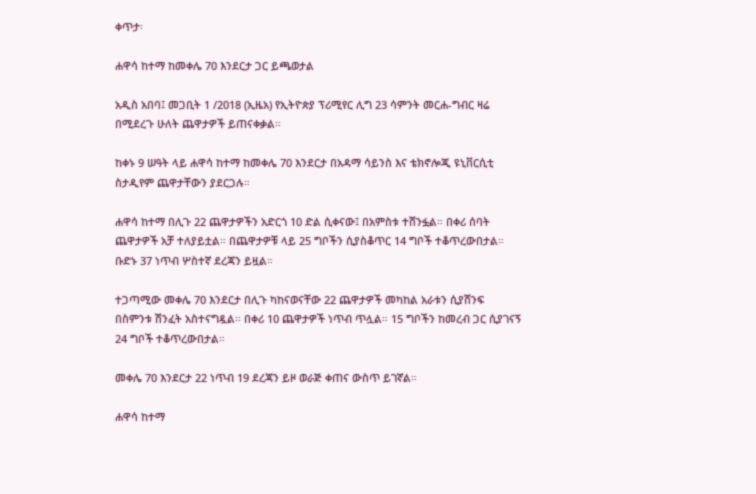ቀጥታ፡

ሐዋሳ ከተማ ከመቀሌ 70 እንደርታ ጋር ይጫወታል

አዲስ አበባ፤ መጋቢት 1 /2018 (ኢዜአ) የኢትዮጵያ ፕሪሚየር ሊግ 23 ሳምንት መርሐ-ግብር ዛሬ በሚደረጉ ሁለት ጨዋታዎች ይጠናቀቃል።

ከቀኑ 9 ሠዓት ላይ ሐዋሳ ከተማ ከመቀሌ 70 እንደርታ በአዳማ ሳይንስ እና ቴክኖሎጂ ዩኒቨርሲቲ ስታዲየም ጨዋታቸውን ያደርጋሉ።

ሐዋሳ ከተማ በሊጉ 22 ጨዋታዎችን አድርጎ 10 ድል ሲቀናው፤ በአምስቱ ተሸንፏል። በቀሪ ሰባት ጨዋታዎች አቻ ተለያይቷል። በጨዋታዎቹ ላይ 25 ግቦችን ሲያስቆጥር 14 ግቦች ተቆጥረውበታል። ቡድኑ 37 ነጥብ ሦስተኛ ደረጃን ይዟል።

ተጋጣሚው መቀሌ 70 እንደርታ በሊጉ ካከናወናቸው 22 ጨዋታዎች መካከል አራቱን ሲያሸንፍ በስምንቱ ሽንፈት አስተናግዷል። በቀሪ 10 ጨዋታዎች ነጥብ ጥሏል። 15 ግቦችን ከመረብ ጋር ሲያገናኝ 24 ግቦች ተቆጥረውበታል።

መቀሌ 70 እንደርታ 22 ነጥብ 19 ደረጃን ይዞ ወራጅ ቀጠና ውስጥ ይገኛል።

ሐዋሳ ከተማ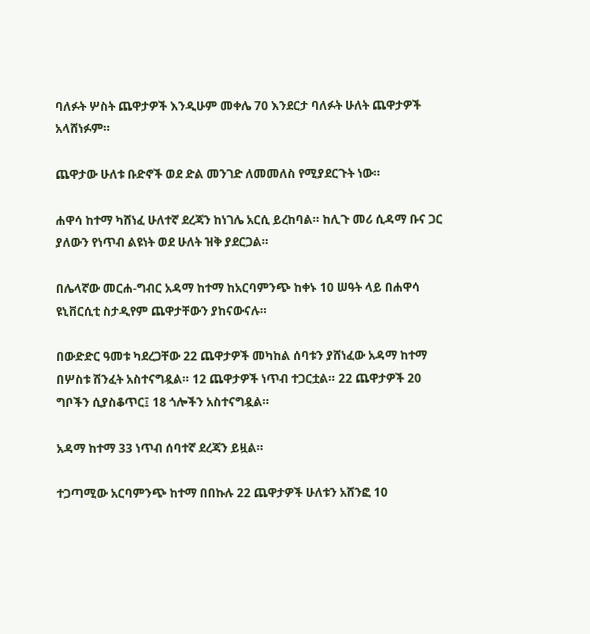ባለፉት ሦስት ጨዋታዎች እንዲሁም መቀሌ 70 እንደርታ ባለፉት ሁለት ጨዋታዎች አላሸነፉም።

ጨዋታው ሁለቱ ቡድኖች ወደ ድል መንገድ ለመመለስ የሚያደርጉት ነው።

ሐዋሳ ከተማ ካሸነፈ ሁለተኛ ደረጃን ከነገሌ አርሲ ይረከባል። ከሊጉ መሪ ሲዳማ ቡና ጋር ያለውን የነጥብ ልዩነት ወደ ሁለት ዝቅ ያደርጋል።

በሌላኛው መርሐ-ግብር አዳማ ከተማ ከአርባምንጭ ከቀኑ 10 ሠዓት ላይ በሐዋሳ ዩኒቨርሲቲ ስታዲየም ጨዋታቸውን ያከናውናሉ።

በውድድር ዓመቱ ካደረጋቸው 22 ጨዋታዎች መካከል ሰባቱን ያሸነፈው አዳማ ከተማ በሦስቱ ሽንፈት አስተናግዷል። 12 ጨዋታዎች ነጥብ ተጋርቷል። 22 ጨዋታዎች 20 ግቦችን ሲያስቆጥር፤ 18 ጎሎችን አስተናግዷል።

አዳማ ከተማ 33 ነጥብ ሰባተኛ ደረጃን ይዟል።

ተጋጣሚው አርባምንጭ ከተማ በበኩሉ 22 ጨዋታዎች ሁለቱን አሸንፎ 10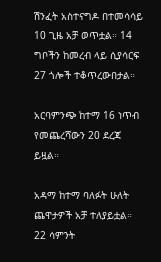ሽንፈት አስተናግዶ በተመሳሳይ 10 ጊዜ አቻ ወጥቷል። 14 ግቦችን ከመረብ ላይ ሲያሳርፍ 27 ጎሎች ተቆጥረውበታል።

አርባምንጭ ከተማ 16 ነጥብ የመጨረሻውን 20 ደረጃ ይዟል።

አዳማ ከተማ ባለፉት ሁለት ጨዋታዎች አቻ ተለያይቷል። 22 ሳምንት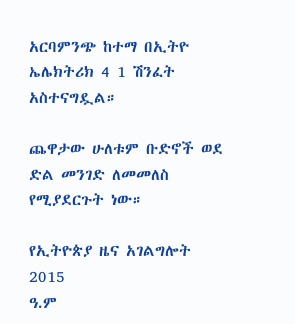አርባምንጭ ከተማ በኢትዮ ኤሌክትሪክ 4 1 ሽንፈት አስተናግዷል።

ጨዋታው ሁለቱም ቡድኖች ወደ ድል መንገድ ለመመለስ የሚያደርጉት ነው።

የኢትዮጵያ ዜና አገልግሎት
2015
ዓ.ም